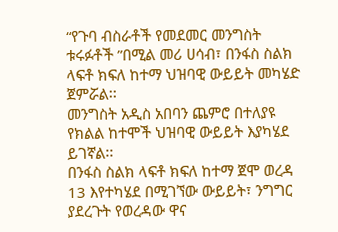“የጉባ ብስራቶች የመደመር መንግስት ቱሩፉቶች ”በሚል መሪ ሀሳብ፣ በንፋስ ስልክ ላፍቶ ክፍለ ከተማ ህዝባዊ ውይይት መካሄድ ጀምሯል፡፡
መንግስት አዲስ አበባን ጨምሮ በተለያዩ የክልል ከተሞች ህዝባዊ ውይይት እያካሄደ ይገኛል፡፡
በንፋስ ስልክ ላፍቶ ክፍለ ከተማ ጀሞ ወረዳ 13 እየተካሄደ በሚገኘው ውይይት፣ ንግግር ያደረጉት የወረዳው ዋና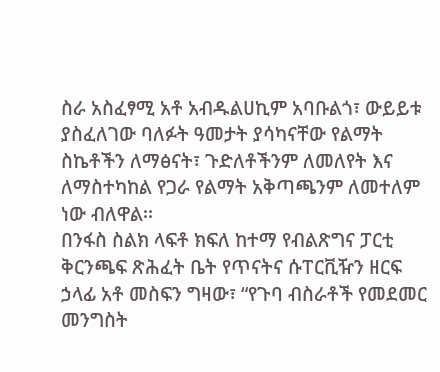ስራ አስፈፃሚ አቶ አብዱልሀኪም አባቡልጎ፣ ውይይቱ ያስፈለገው ባለፉት ዓመታት ያሳካናቸው የልማት ስኬቶችን ለማፅናት፣ ጉድለቶችንም ለመለየት እና ለማስተካከል የጋራ የልማት አቅጣጫንም ለመተለም ነው ብለዋል፡፡
በንፋስ ስልክ ላፍቶ ክፍለ ከተማ የብልጽግና ፓርቲ ቅርንጫፍ ጽሕፈት ቤት የጥናትና ሱፐርቪዥን ዘርፍ ኃላፊ አቶ መስፍን ግዛው፣ “የጉባ ብስራቶች የመደመር መንግስት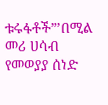ቱሩፋቶች”’በሚል መሪ ሀሳብ የመወያያ ሰነድ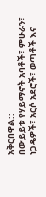አቅርበዋል::
በውይይቱ የሃይማኖት አባቶች፣ ምሁራን፣ ነጋዴዎች፣ አርሶ አደሮች፣ ወጣቶች እና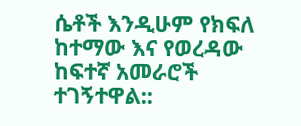ሴቶች እንዲሁም የክፍለ ከተማው እና የወረዳው ከፍተኛ አመራሮች ተገኝተዋል::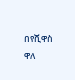በየሺዋስ ዋለ